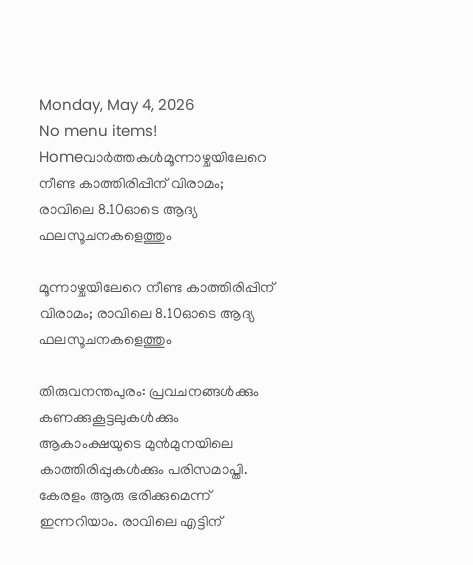Monday, May 4, 2026
No menu items!
Homeവാർത്തകൾമൂന്നാഴ്ചയിലേറെ നീണ്ട കാത്തിരിപ്പിന് വിരാമം; രാവിലെ 8.10ഓടെ ആദ്യ ഫലസൂചനകളെത്തും

മൂന്നാഴ്ചയിലേറെ നീണ്ട കാത്തിരിപ്പിന് വിരാമം; രാവിലെ 8.10ഓടെ ആദ്യ ഫലസൂചനകളെത്തും

തിരുവനന്തപുരം: പ്രവചനങ്ങൾക്കും കണക്കുകൂട്ടലുകൾക്കും ആകാംക്ഷയുടെ മുൻമുനയിലെ കാത്തിരിപ്പുകൾക്കും പരിസമാപ്തി. കേരളം ആരു ഭരിക്കുമെന്ന് ഇന്നറിയാം. രാവിലെ എട്ടിന്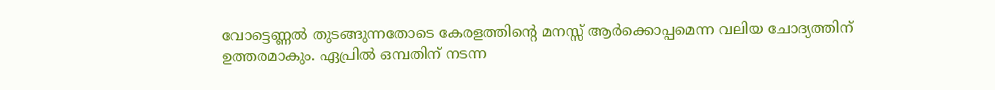വോട്ടെണ്ണൽ തുടങ്ങുന്നതോടെ കേരളത്തിന്റെ മനസ്സ് ആർക്കൊപ്പമെന്ന വലിയ ചോദ്യത്തിന് ഉത്തരമാകും. ഏപ്രിൽ ഒമ്പതിന് നടന്ന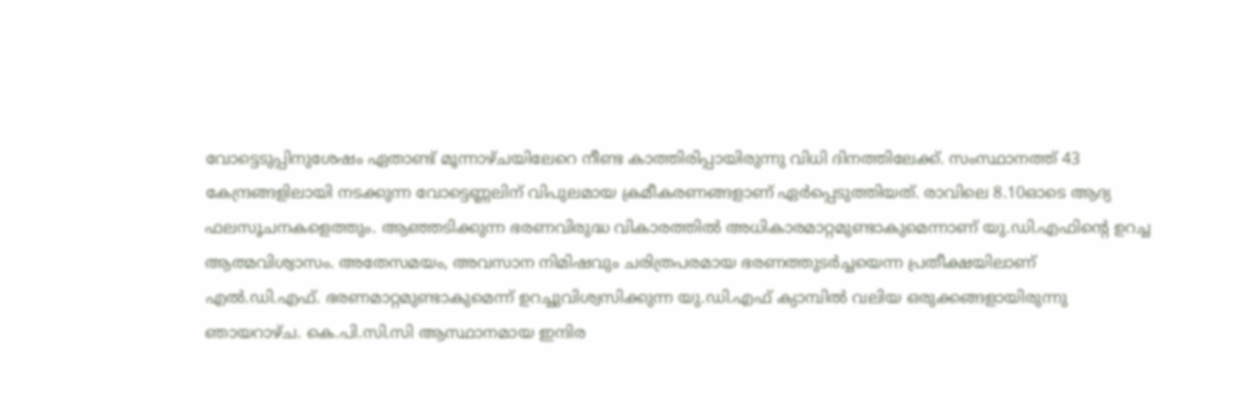വോട്ടെടുപ്പിനുശേഷം ഏതാണ്ട് മൂന്നാഴ്ചയിലേറെ നീണ്ട കാത്തിരിപ്പായിരുന്നു വിധി ദിനത്തിലേക്ക്. സംസ്ഥാനത്ത് 43 കേന്ദ്രങ്ങളിലായി നടക്കുന്ന വോട്ടെണ്ണലിന് വിപുലമായ ക്രമീകരണങ്ങളാണ് ഏർപ്പെടുത്തിയത്. രാവിലെ 8.10ഓടെ ആദ്യ ഫലസൂചനകളെത്തും. ആഞ്ഞടിക്കുന്ന ഭരണവിരുദ്ധ വികാരത്തിൽ അധികാരമാറ്റമുണ്ടാകുമെന്നാണ് യു.ഡി.എഫിന്‍റെ ഉറച്ച ആത്മവിശ്വാസം. അതേസമയം, അവസാന നിമിഷവും ചരിത്രപരമായ ഭരണത്തുടർച്ചയെന്ന പ്രതീക്ഷയിലാണ് എൽ.ഡി.എഫ്. ഭരണമാറ്റമുണ്ടാകുമെന്ന് ഉറച്ചുവിശ്വസിക്കുന്ന യു.ഡി.എഫ് ക്യാമ്പിൽ വലിയ ഒരുക്കങ്ങളായിരുന്നു ഞായറാഴ്ച. കെ.പി.സി.സി ആസ്ഥാനമായ ഇന്ദിര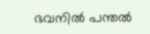ഭവനിൽ പന്തൽ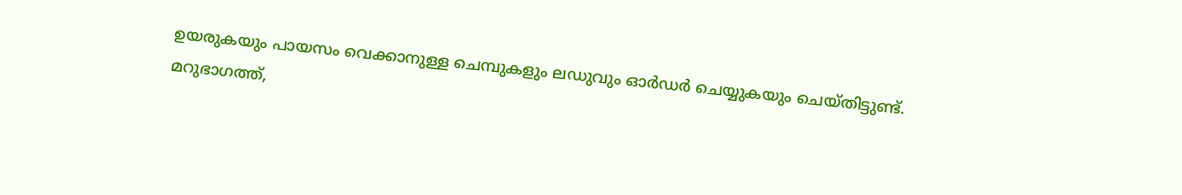ഉയരുകയും പായസം വെക്കാനുള്ള ചെമ്പുകളും ലഡുവും ഓർഡർ ചെയ്യുകയും ചെയ്തിട്ടുണ്ട്. മറുഭാഗത്ത്,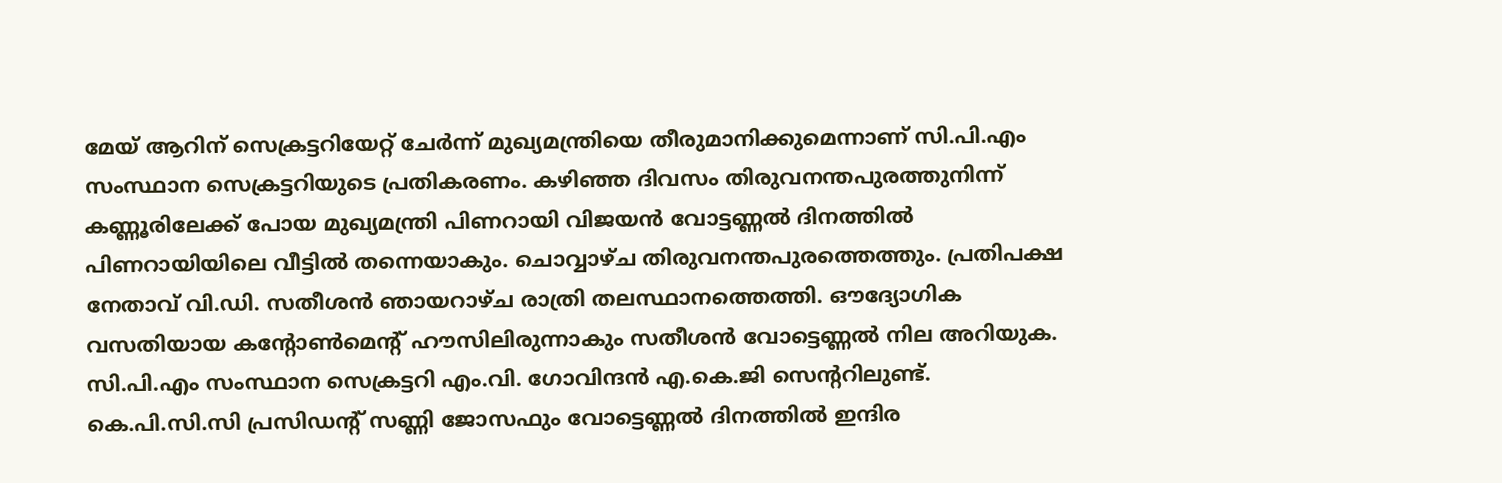മേയ് ആറിന് സെക്രട്ടറിയേറ്റ് ചേർന്ന് മുഖ്യമന്ത്രിയെ തീരുമാനിക്കുമെന്നാണ് സി.പി.എം സംസ്ഥാന സെക്രട്ടറിയുടെ പ്രതികരണം. കഴിഞ്ഞ ദിവസം തിരുവനന്തപുരത്തുനിന്ന് കണ്ണൂരിലേക്ക് പോയ മുഖ്യമന്ത്രി പിണറായി വിജയൻ വോട്ടണ്ണൽ ദിനത്തിൽ പിണറായിയിലെ വീട്ടിൽ തന്നെയാകും. ചൊവ്വാഴ്ച തിരുവനന്തപുരത്തെത്തും. പ്രതിപക്ഷ നേതാവ് വി.ഡി. സതീശൻ ഞായറാഴ്ച രാത്രി തലസ്ഥാനത്തെത്തി. ഔദ്യോഗിക വസതിയായ കന്‍റോൺമെന്‍റ് ഹൗസിലിരുന്നാകും സതീശൻ വോട്ടെണ്ണൽ നില അറിയുക. സി.പി.എം സംസ്ഥാന സെക്രട്ടറി എം.വി. ഗോവിന്ദൻ എ.കെ.ജി സെന്‍ററിലുണ്ട്. കെ.പി.സി.സി പ്രസിഡന്‍റ് സണ്ണി ജോസഫും വോട്ടെണ്ണൽ ദിനത്തിൽ ഇന്ദിര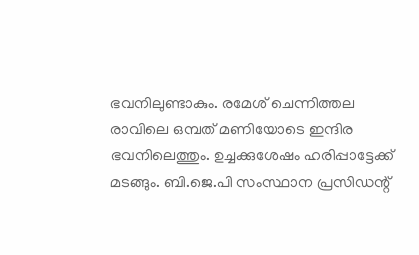ഭവനിലുണ്ടാകും. രമേശ് ചെന്നിത്തല രാവിലെ ഒമ്പത് മണിയോടെ ഇന്ദിര ഭവനിലെത്തും. ഉച്ചക്കുശേഷം ഹരിപ്പാട്ടേക്ക് മടങ്ങും. ബി.ജെ.പി സംസ്ഥാന പ്രസിഡന്റ്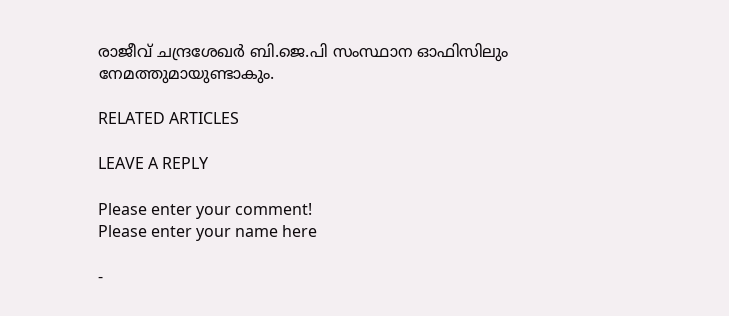രാജീവ് ചന്ദ്രശേഖർ ബി.ജെ.പി സംസ്ഥാന ഓഫിസിലും നേമത്തുമായുണ്ടാകും.

RELATED ARTICLES

LEAVE A REPLY

Please enter your comment!
Please enter your name here

-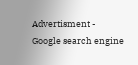Advertisment -
Google search engine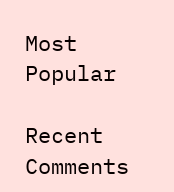Most Popular

Recent Comments